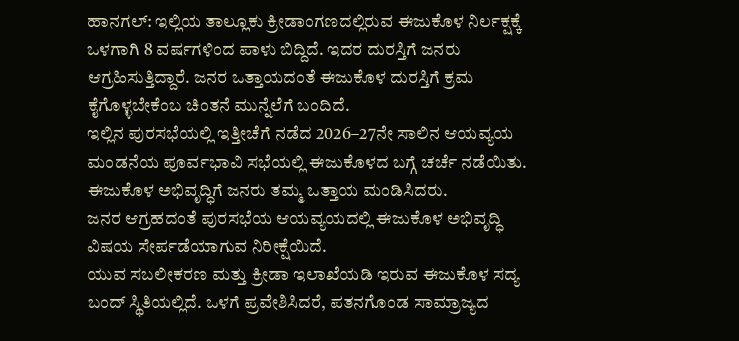ಹಾನಗಲ್: ಇಲ್ಲಿಯ ತಾಲ್ಲೂಕು ಕ್ರೀಡಾಂಗಣದಲ್ಲಿರುವ ಈಜುಕೊಳ ನಿರ್ಲಕ್ಷಕ್ಕೆ ಒಳಗಾಗಿ 8 ವರ್ಷಗಳಿಂದ ಪಾಳು ಬಿದ್ದಿದೆ. ಇದರ ದುರಸ್ತಿಗೆ ಜನರು ಆಗ್ರಹಿಸುತ್ತಿದ್ದಾರೆ. ಜನರ ಒತ್ತಾಯದಂತೆ ಈಜುಕೊಳ ದುರಸ್ತಿಗೆ ಕ್ರಮ ಕೈಗೊಳ್ಳಬೇಕೆಂಬ ಚಿಂತನೆ ಮುನ್ನೆಲೆಗೆ ಬಂದಿದೆ.
ಇಲ್ಲಿನ ಪುರಸಭೆಯಲ್ಲಿ ಇತ್ತೀಚೆಗೆ ನಡೆದ 2026–27ನೇ ಸಾಲಿನ ಆಯವ್ಯಯ ಮಂಡನೆಯ ಪೂರ್ವಭಾವಿ ಸಭೆಯಲ್ಲಿ ಈಜುಕೊಳದ ಬಗ್ಗೆ ಚರ್ಚೆ ನಡೆಯಿತು. ಈಜುಕೊಳ ಅಭಿವೃದ್ಧಿಗೆ ಜನರು ತಮ್ಮ ಒತ್ತಾಯ ಮಂಡಿಸಿದರು.
ಜನರ ಆಗ್ರಹದಂತೆ ಪುರಸಭೆಯ ಆಯವ್ಯಯದಲ್ಲಿ ಈಜುಕೊಳ ಅಭಿವೃದ್ಧಿ ವಿಷಯ ಸೇರ್ಪಡೆಯಾಗುವ ನಿರೀಕ್ಷೆಯಿದೆ.
ಯುವ ಸಬಲೀಕರಣ ಮತ್ತು ಕ್ರೀಡಾ ಇಲಾಖೆಯಡಿ ಇರುವ ಈಜುಕೊಳ ಸದ್ಯ ಬಂದ್ ಸ್ಥಿತಿಯಲ್ಲಿದೆ. ಒಳಗೆ ಪ್ರವೇಶಿಸಿದರೆ, ಪತನಗೊಂಡ ಸಾಮ್ರಾಜ್ಯದ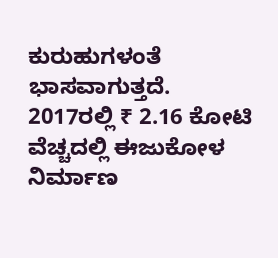ಕುರುಹುಗಳಂತೆ ಭಾಸವಾಗುತ್ತದೆ.
2017ರಲ್ಲಿ ₹ 2.16 ಕೋಟಿ ವೆಚ್ಚದಲ್ಲಿ ಈಜುಕೋಳ ನಿರ್ಮಾಣ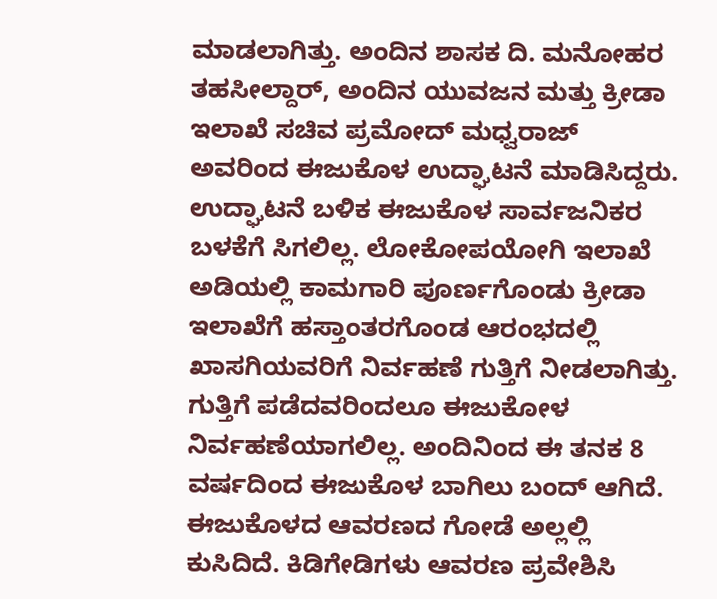ಮಾಡಲಾಗಿತ್ತು. ಅಂದಿನ ಶಾಸಕ ದಿ. ಮನೋಹರ ತಹಸೀಲ್ದಾರ್, ಅಂದಿನ ಯುವಜನ ಮತ್ತು ಕ್ರೀಡಾ ಇಲಾಖೆ ಸಚಿವ ಪ್ರಮೋದ್ ಮಧ್ವರಾಜ್ ಅವರಿಂದ ಈಜುಕೊಳ ಉದ್ಘಾಟನೆ ಮಾಡಿಸಿದ್ದರು.
ಉದ್ಘಾಟನೆ ಬಳಿಕ ಈಜುಕೊಳ ಸಾರ್ವಜನಿಕರ ಬಳಕೆಗೆ ಸಿಗಲಿಲ್ಲ. ಲೋಕೋಪಯೋಗಿ ಇಲಾಖೆ ಅಡಿಯಲ್ಲಿ ಕಾಮಗಾರಿ ಪೂರ್ಣಗೊಂಡು ಕ್ರೀಡಾ ಇಲಾಖೆಗೆ ಹಸ್ತಾಂತರಗೊಂಡ ಆರಂಭದಲ್ಲಿ ಖಾಸಗಿಯವರಿಗೆ ನಿರ್ವಹಣೆ ಗುತ್ತಿಗೆ ನೀಡಲಾಗಿತ್ತು. ಗುತ್ತಿಗೆ ಪಡೆದವರಿಂದಲೂ ಈಜುಕೋಳ ನಿರ್ವಹಣೆಯಾಗಲಿಲ್ಲ. ಅಂದಿನಿಂದ ಈ ತನಕ 8 ವರ್ಷದಿಂದ ಈಜುಕೊಳ ಬಾಗಿಲು ಬಂದ್ ಆಗಿದೆ.
ಈಜುಕೊಳದ ಆವರಣದ ಗೋಡೆ ಅಲ್ಲಲ್ಲಿ ಕುಸಿದಿದೆ. ಕಿಡಿಗೇಡಿಗಳು ಆವರಣ ಪ್ರವೇಶಿಸಿ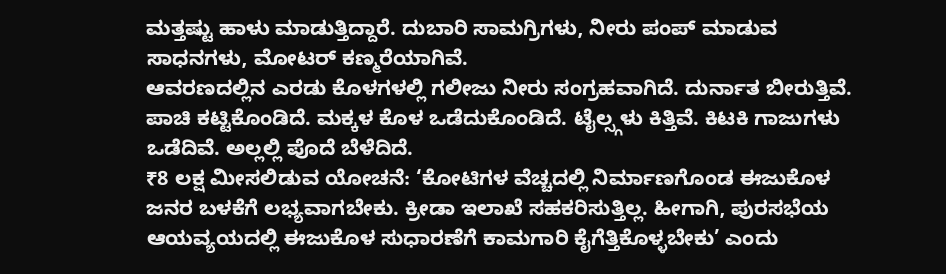ಮತ್ತಷ್ಟು ಹಾಳು ಮಾಡುತ್ತಿದ್ದಾರೆ. ದುಬಾರಿ ಸಾಮಗ್ರಿಗಳು, ನೀರು ಪಂಪ್ ಮಾಡುವ ಸಾಧನಗಳು, ಮೋಟರ್ ಕಣ್ಮರೆಯಾಗಿವೆ.
ಆವರಣದಲ್ಲಿನ ಎರಡು ಕೊಳಗಳಲ್ಲಿ ಗಲೀಜು ನೀರು ಸಂಗ್ರಹವಾಗಿದೆ. ದುರ್ನಾತ ಬೀರುತ್ತಿವೆ. ಪಾಚಿ ಕಟ್ಟಿಕೊಂಡಿದೆ. ಮಕ್ಕಳ ಕೊಳ ಒಡೆದುಕೊಂಡಿದೆ. ಟೈಲ್ಸ್ಗಳು ಕಿತ್ತಿವೆ. ಕಿಟಕಿ ಗಾಜುಗಳು ಒಡೆದಿವೆ. ಅಲ್ಲಲ್ಲಿ ಪೊದೆ ಬೆಳೆದಿದೆ.
₹8 ಲಕ್ಷ ಮೀಸಲಿಡುವ ಯೋಚನೆ: ‘ಕೋಟಿಗಳ ವೆಚ್ಚದಲ್ಲಿ ನಿರ್ಮಾಣಗೊಂಡ ಈಜುಕೊಳ ಜನರ ಬಳಕೆಗೆ ಲಭ್ಯವಾಗಬೇಕು. ಕ್ರೀಡಾ ಇಲಾಖೆ ಸಹಕರಿಸುತ್ತಿಲ್ಲ. ಹೀಗಾಗಿ, ಪುರಸಭೆಯ ಆಯವ್ಯಯದಲ್ಲಿ ಈಜುಕೊಳ ಸುಧಾರಣೆಗೆ ಕಾಮಗಾರಿ ಕೈಗೆತ್ತಿಕೊಳ್ಳಬೇಕು’ ಎಂದು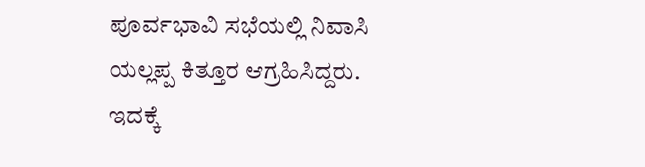ಪೂರ್ವಭಾವಿ ಸಭೆಯಲ್ಲಿ ನಿವಾಸಿ ಯಲ್ಲಪ್ಪ ಕಿತ್ತೂರ ಆಗ್ರಹಿಸಿದ್ದರು.
ಇದಕ್ಕೆ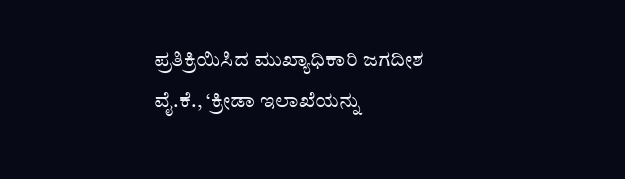ಪ್ರತಿಕ್ರಿಯಿಸಿದ ಮುಖ್ಯಾಧಿಕಾರಿ ಜಗದೀಶ ವೈ.ಕೆ., ‘ಕ್ರೀಡಾ ಇಲಾಖೆಯನ್ನು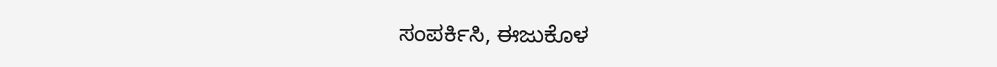ಸಂಪರ್ಕಿಸಿ, ಈಜುಕೊಳ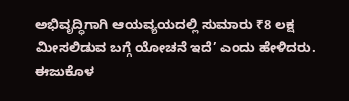ಅಭಿವೃದ್ಧಿಗಾಗಿ ಆಯವ್ಯಯದಲ್ಲಿ ಸುಮಾರು ₹8 ಲಕ್ಷ ಮೀಸಲಿಡುವ ಬಗ್ಗೆ ಯೋಚನೆ ಇದೆ’ ಎಂದು ಹೇಳಿದರು.
ಈಜುಕೊಳ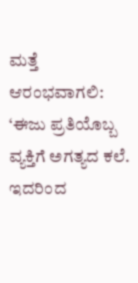ಮತ್ತೆ ಆರಂಭವಾಗಲಿ: ‘ಈಜು ಪ್ರತಿಯೊಬ್ಬ ವ್ಯಕ್ತಿಗೆ ಅಗತ್ಯದ ಕಲೆ. ಇದರಿಂದ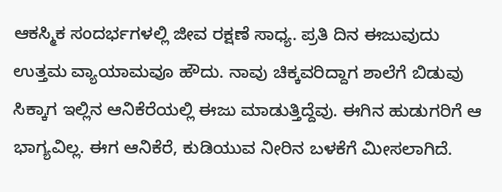ಆಕಸ್ಮಿಕ ಸಂದರ್ಭಗಳಲ್ಲಿ ಜೀವ ರಕ್ಷಣೆ ಸಾಧ್ಯ. ಪ್ರತಿ ದಿನ ಈಜುವುದು ಉತ್ತಮ ವ್ಯಾಯಾಮವೂ ಹೌದು. ನಾವು ಚಿಕ್ಕವರಿದ್ದಾಗ ಶಾಲೆಗೆ ಬಿಡುವು ಸಿಕ್ಕಾಗ ಇಲ್ಲಿನ ಆನಿಕೆರೆಯಲ್ಲಿ ಈಜು ಮಾಡುತ್ತಿದ್ದೆವು. ಈಗಿನ ಹುಡುಗರಿಗೆ ಆ ಭಾಗ್ಯವಿಲ್ಲ. ಈಗ ಆನಿಕೆರೆ, ಕುಡಿಯುವ ನೀರಿನ ಬಳಕೆಗೆ ಮೀಸಲಾಗಿದೆ.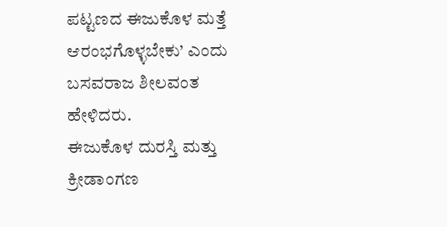ಪಟ್ಟಣದ ಈಜುಕೊಳ ಮತ್ತೆ ಆರಂಭಗೊಳ್ಳಬೇಕು’ ಎಂದು ಬಸವರಾಜ ಶೀಲವಂತ ಹೇಳಿದರು.
ಈಜುಕೊಳ ದುರಸ್ತಿ ಮತ್ತು ಕ್ರೀಡಾಂಗಣ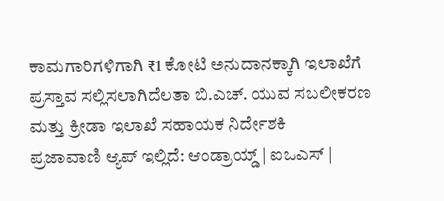ಕಾಮಗಾರಿಗಳಿಗಾಗಿ ₹1 ಕೋಟಿ ಅನುದಾನಕ್ಕಾಗಿ ಇಲಾಖೆಗೆ ಪ್ರಸ್ತಾವ ಸಲ್ಲಿಸಲಾಗಿದೆಲತಾ ಬಿ.ಎಚ್. ಯುವ ಸಬಲೀಕರಣ ಮತ್ತು ಕ್ರೀಡಾ ಇಲಾಖೆ ಸಹಾಯಕ ನಿರ್ದೇಶಕಿ
ಪ್ರಜಾವಾಣಿ ಆ್ಯಪ್ ಇಲ್ಲಿದೆ: ಆಂಡ್ರಾಯ್ಡ್ | ಐಒಎಸ್ |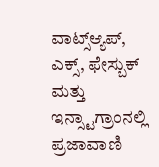ವಾಟ್ಸ್ಆ್ಯಪ್, ಎಕ್ಸ್, ಫೇಸ್ಬುಕ್ ಮತ್ತು ಇನ್ಸ್ಟಾಗ್ರಾಂನಲ್ಲಿ ಪ್ರಜಾವಾಣಿ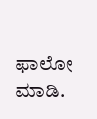ಫಾಲೋ ಮಾಡಿ.